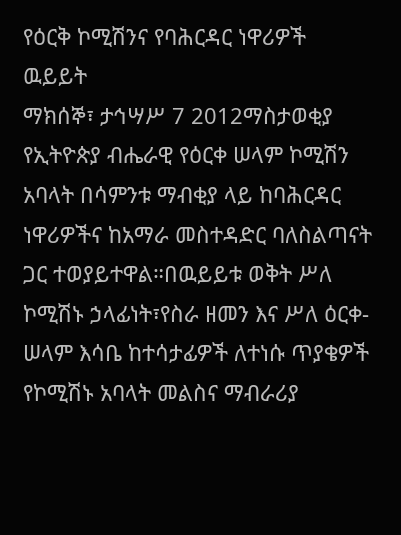የዕርቅ ኮሚሽንና የባሕርዳር ነዋሪዎች ዉይይት
ማክሰኞ፣ ታኅሣሥ 7 2012ማስታወቂያ
የኢትዮጵያ ብሔራዊ የዕርቀ ሠላም ኮሚሽን አባላት በሳምንቱ ማብቂያ ላይ ከባሕርዳር ነዋሪዎችና ከአማራ መስተዳድር ባለስልጣናት ጋር ተወያይተዋል።በዉይይቱ ወቅት ሥለ ኮሚሽኑ ኃላፊነት፣የስራ ዘመን እና ሥለ ዕርቀ-ሠላም እሳቤ ከተሳታፊዎች ለተነሱ ጥያቄዎች የኮሚሽኑ አባላት መልስና ማብራሪያ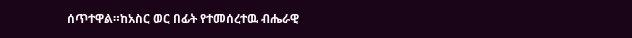ሰጥተዋል።ከአስር ወር በፊት የተመሰረተዉ ብሔራዊ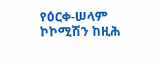የዕርቀ-ሠላም ኮኮሚሽን ከዚሕ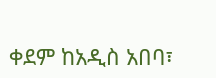ቀደም ከአዲስ አበባ፣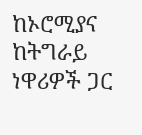ከኦሮሚያና ከትግራይ ነዋሪዎች ጋር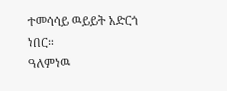ተመሳሳይ ዉይይት አድርጎ ነበር።
ዓለምነዉ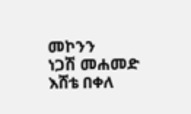መኮንን
ነጋሽ መሐመድ
እሸቴ በቀለ